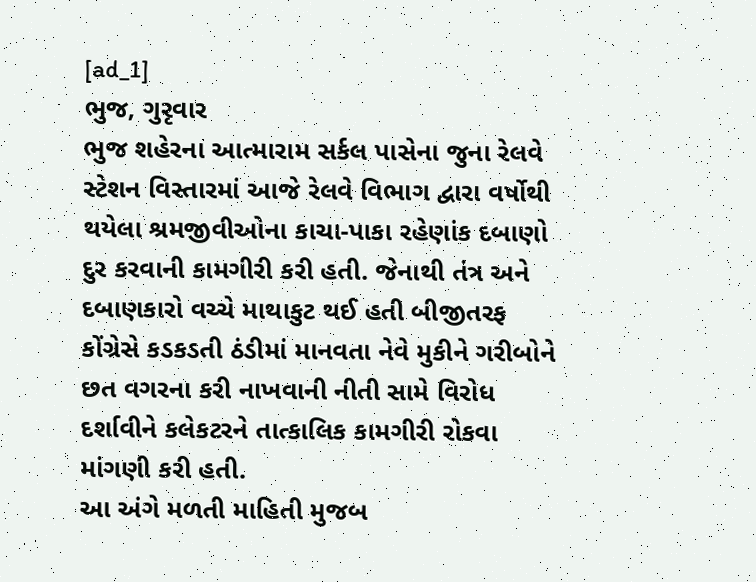[ad_1]
ભુજ, ગુરૃવાર
ભુજ શહેરના આત્મારામ સર્કલ પાસેના જુના રેલવે સ્ટેશન વિસ્તારમાં આજે રેલવે વિભાગ દ્વારા વર્ષોથી થયેલા શ્રમજીવીઓના કાચા-પાકા રહેણાંક દબાણો દુર કરવાની કામગીરી કરી હતી. જેનાથી તંત્ર અને દબાણકારો વચ્ચે માથાકુટ થઈ હતી બીજીતરફ કોંગ્રેસે કડકડતી ઠંડીમાં માનવતા નેવે મુકીને ગરીબોને છત વગરના કરી નાખવાની નીતી સામે વિરોધ દર્શાવીને કલેકટરને તાત્કાલિક કામગીરી રોકવા માંગણી કરી હતી.
આ અંગે મળતી માહિતી મુજબ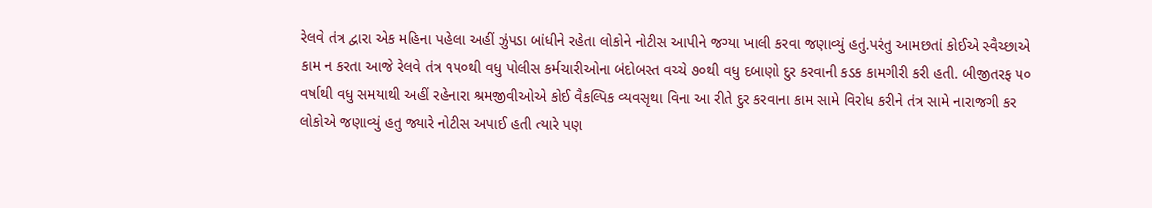રેલવે તંત્ર દ્વારા એક મહિના પહેલા અહીં ઝુંપડા બાંધીને રહેતા લોકોને નોટીસ આપીને જગ્યા ખાલી કરવા જણાવ્યું હતું.પરંતુ આમછતાં કોઈએ સ્વૈચ્છાએ કામ ન કરતા આજે રેલવે તંત્ર ૧૫૦થી વધુ પોલીસ કર્મચારીઓના બંદોબસ્ત વચ્ચે ૭૦થી વધુ દબાણો દુર કરવાની કડક કામગીરી કરી હતી. બીજીતરફ ૫૦ વર્ષાથી વધુ સમયાથી અહીં રહેનારા શ્રમજીવીઓએ કોઈ વૈકલ્પિક વ્યવસૃથા વિના આ રીતે દુર કરવાના કામ સામે વિરોધ કરીને તંત્ર સામે નારાજગી કર લોકોએ જણાવ્યું હતુ જ્યારે નોટીસ અપાઈ હતી ત્યારે પણ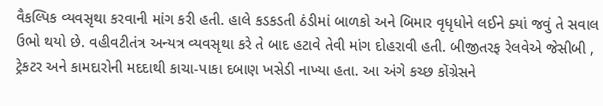વૈકલ્પિક વ્યવસૃથા કરવાની માંગ કરી હતી. હાલે કડકડતી ઠંડીમાં બાળકો અને બિમાર વૃધૃધોને લઈને ક્યાં જવું તે સવાલ ઉભો થયો છે. વહીવટીતંત્ર અન્યત્ર વ્યવસૃથા કરે તે બાદ હટાવે તેવી માંગ દોહરાવી હતી. બીજીતરફ રેલવેએ જેસીબી , ટ્રેકટર અને કામદારોની મદદાથી કાચા-પાકા દબાણ ખસેડી નાખ્યા હતા. આ અંગે કચ્છ કોંગ્રેસને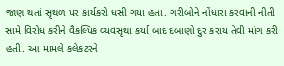જાણ થતાં સૃથળ પર કાર્યકરો ધસી ગયા હતા. ગરીબોને નોંધારા કરવાની નીતી સામે વિરોધ કરીને વૈકલ્પિક વ્યવસૃથા કર્યા બાદ દબાણો દુર કરાય તેવી માંગ કરી હતી. આ મામલે કલેકટરને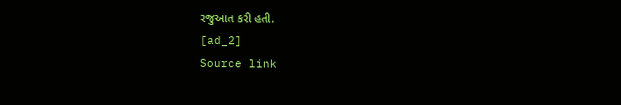રજુઆત કરી હતી.
[ad_2]
Source link